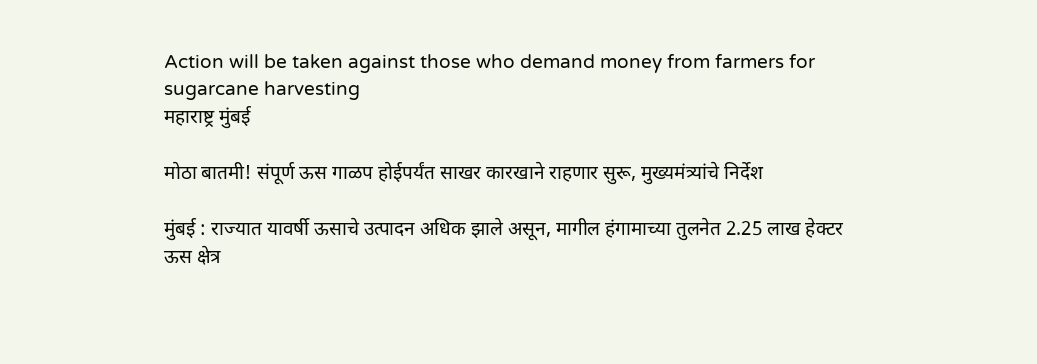Action will be taken against those who demand money from farmers for sugarcane harvesting
महाराष्ट्र मुंबई

मोठा बातमी! संपूर्ण ऊस गाळप होईपर्यंत साखर कारखाने राहणार सुरू, मुख्यमंत्र्यांचे निर्देश

मुंबई : राज्यात यावर्षी ऊसाचे उत्पादन अधिक झाले असून, मागील हंगामाच्या तुलनेत 2.25 लाख हेक्टर ऊस क्षेत्र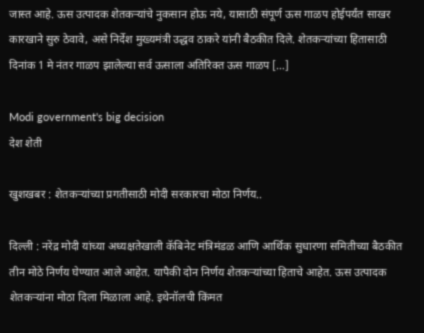जास्त आहे. ऊस उत्पादक शेतकऱ्यांचे नुकसान होऊ नये, यासाठी संपूर्ण ऊस गाळप होईपर्यंत साखर कारखाने सुरु ठेवावे, असे निर्देश मुख्यमंत्री उद्धव ठाकरे यांनी बैठकीत दिले. शेतकऱ्यांच्या हितासाठी दिनांक 1 मे नंतर गाळप झालेल्या सर्व ऊसाला अतिरिक्त ऊस गाळप […]

Modi government's big decision
देश शेती

खुशखबर : शेतकऱ्यांच्या प्रगतीसाठी मोदी सरकारचा मोठा निर्णय..

दिल्ली : नरेंद्र मोदी यांच्या अध्यक्षतेखाली कॅबिनेट मंत्रिमंडळ आणि आर्थिक सुधारणा समितीच्या बैठकीत तीन मोठे निर्णय घेण्यात आले आहेत. यापैकी दोन निर्णय शेतकऱ्यांच्या हिताचे आहेत. ऊस उत्पादक शेतकऱ्यांना मोठा दिला मिळाला आहे. इथेनॉलची किंमत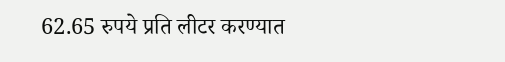62.65 रुपये प्रति लीटर करण्यात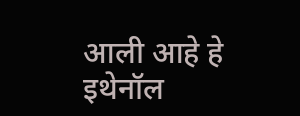आली आहे हे इथेनॉल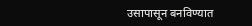उसापासून बनविण्यात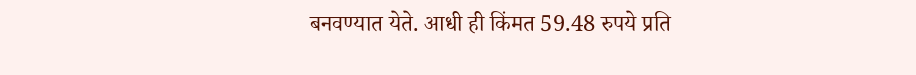बनवण्यात येते. आधी ही किंमत 59.48 रुपये प्रति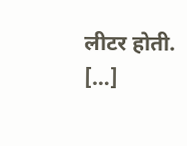लीटर होती. […]